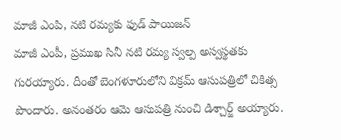మాజీ ఎంపి, నటి రమ్యకు ఫుడ్ పాయిజన్
మాజీ ఎంపీ, ప్రముఖ సినీ నటి రమ్య స్వల్ప అస్వస్థతకు గురయ్యారు. దీంతో బెంగళూరులోని విక్రమ్ ఆసుపత్రిలో చికిత్స పొందారు. అనంతరం ఆమె ఆసుపత్రి నుంచి డిశ్చార్జ్ అయ్యారు.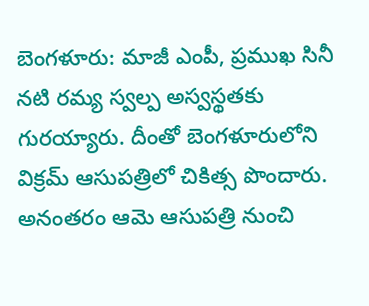బెంగళూరు: మాజీ ఎంపీ, ప్రముఖ సినీ నటి రమ్య స్వల్ప అస్వస్థతకు గురయ్యారు. దీంతో బెంగళూరులోని విక్రమ్ ఆసుపత్రిలో చికిత్స పొందారు. అనంతరం ఆమె ఆసుపత్రి నుంచి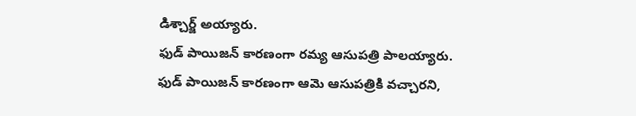డిశ్చార్జ్ అయ్యారు.
ఫుడ్ పాయిజన్ కారణంగా రమ్య ఆసుపత్రి పాలయ్యారు. ఫుడ్ పాయిజన్ కారణంగా ఆమె ఆసుపత్రికి వచ్చారని,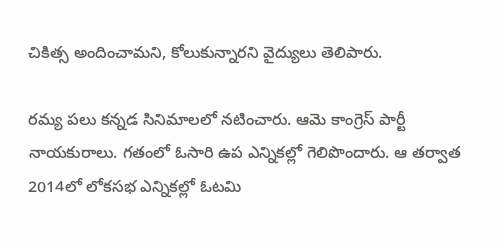చికిత్స అందించామని, కోలుకున్నారని వైద్యులు తెలిపారు.

రమ్య పలు కన్నడ సినిమాలలో నటించారు. ఆమె కాంగ్రెస్ పార్టీ నాయకురాలు. గతంలో ఓసారి ఉప ఎన్నికల్లో గెలిపొందారు. ఆ తర్వాత 2014లో లోకసభ ఎన్నికల్లో ఓటమి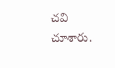చవి చూశారు.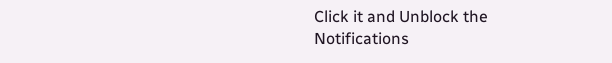Click it and Unblock the Notifications